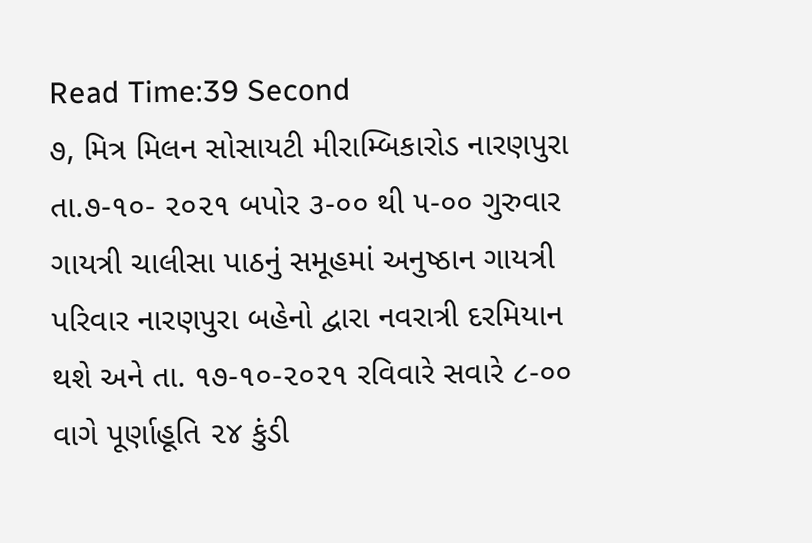Read Time:39 Second
૭, મિત્ર મિલન સોસાયટી મીરામ્બિકારોડ નારણપુરા તા.૭-૧૦- ૨૦૨૧ બપોર ૩-૦૦ થી ૫-૦૦ ગુરુવાર ગાયત્રી ચાલીસા પાઠનું સમૂહમાં અનુષ્ઠાન ગાયત્રી પરિવાર નારણપુરા બહેનો દ્વારા નવરાત્રી દરમિયાન થશે અને તા. ૧૭-૧૦-૨૦૨૧ રવિવારે સવારે ૮-૦૦ વાગે પૂર્ણાહૂતિ ૨૪ કુંડી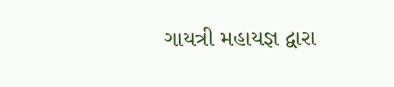ગાયત્રી મહાયજ્ઞ દ્વારા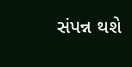સંપન્ન થશે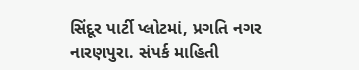સિંદૂર પાર્ટી પ્લોટમાં, પ્રગતિ નગર નારણપુરા. સંપર્ક માહિતી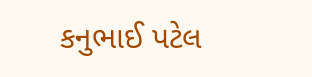કનુભાઈ પટેલ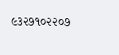૯૩૨૭૧૦૨૨૦૭